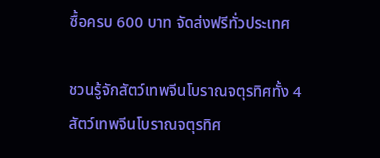ซื้อครบ 600 บาท จัดส่งฟรีทั่วประเทศ

ชวนรู้จักสัตว์เทพจีนโบราณจตุรทิศทั้ง 4
สัตว์เทพจีนโบราณจตุรทิศ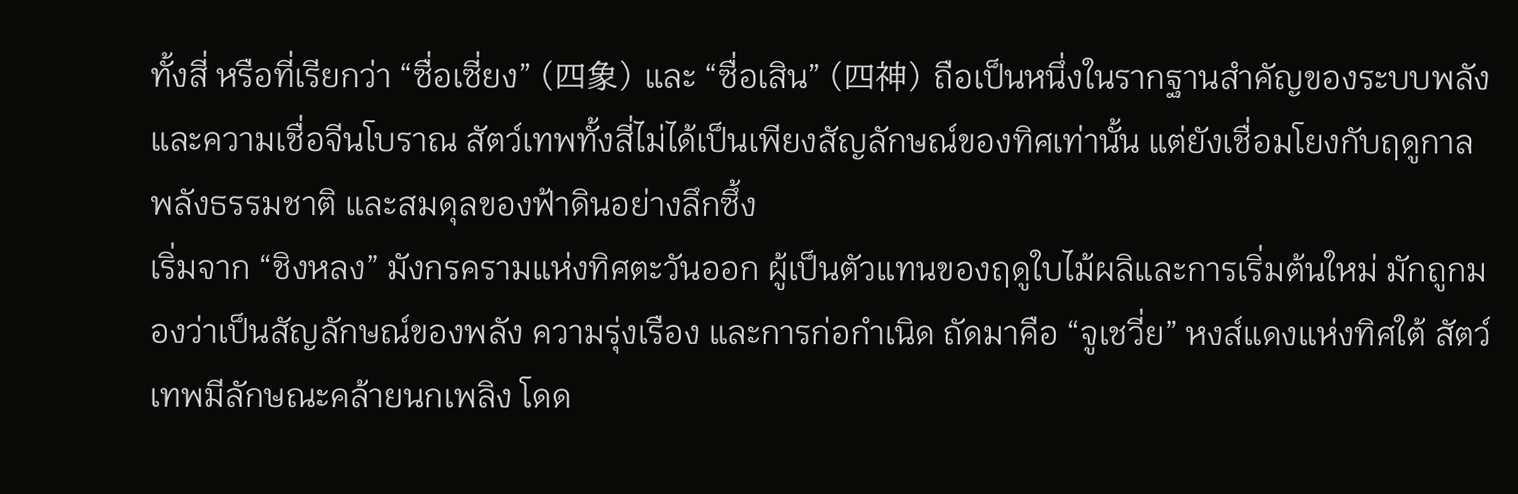ทั้งสี่ หรือที่เรียกว่า “ซื่อเซี่ยง” (四象) และ “ซื่อเสิน” (四神) ถือเป็นหนึ่งในรากฐานสำคัญของระบบพลังและความเชื่อจีนโบราณ สัตว์เทพทั้งสี่ไม่ได้เป็นเพียงสัญลักษณ์ของทิศเท่านั้น แต่ยังเชื่อมโยงกับฤดูกาล พลังธรรมชาติ และสมดุลของฟ้าดินอย่างลึกซึ้ง
เริ่มจาก “ชิงหลง” มังกรครามแห่งทิศตะวันออก ผู้เป็นตัวแทนของฤดูใบไม้ผลิและการเริ่มต้นใหม่ มักถูกมองว่าเป็นสัญลักษณ์ของพลัง ความรุ่งเรือง และการก่อกำเนิด ถัดมาคือ “จูเชวี่ย” หงส์แดงแห่งทิศใต้ สัตว์เทพมีลักษณะคล้ายนกเพลิง โดด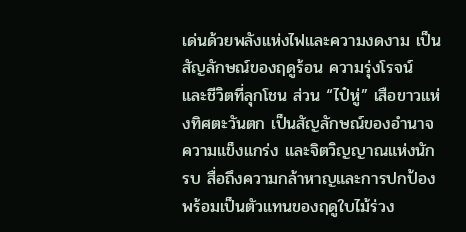เด่นด้วยพลังแห่งไฟและความงดงาม เป็นสัญลักษณ์ของฤดูร้อน ความรุ่งโรจน์ และชีวิตที่ลุกโชน ส่วน “ไป๋หู่” เสือขาวแห่งทิศตะวันตก เป็นสัญลักษณ์ของอำนาจ ความแข็งแกร่ง และจิตวิญญาณแห่งนักรบ สื่อถึงความกล้าหาญและการปกป้อง พร้อมเป็นตัวแทนของฤดูใบไม้ร่วง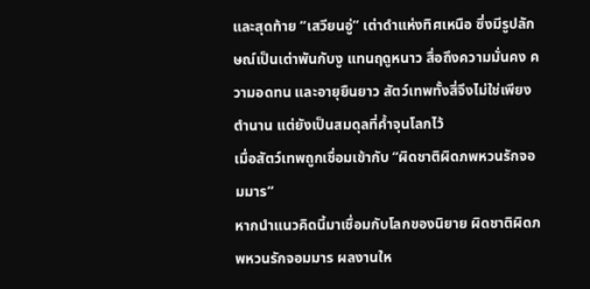และสุดท้าย “เสวียนอู่” เต่าดำแห่งทิศเหนือ ซึ่งมีรูปลักษณ์เป็นเต่าพันกับงู แทนฤดูหนาว สื่อถึงความมั่นคง ความอดทน และอายุยืนยาว สัตว์เทพทั้งสี่จึงไม่ใช่เพียงตำนาน แต่ยังเป็นสมดุลที่ค้ำจุนโลกไว้
เมื่อสัตว์เทพถูกเชื่อมเข้ากับ “ผิดชาติผิดภพหวนรักจอมมาร”
หากนำแนวคิดนี้มาเชื่อมกับโลกของนิยาย ผิดชาติผิดภพหวนรักจอมมาร ผลงานให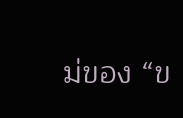ม่ของ “ข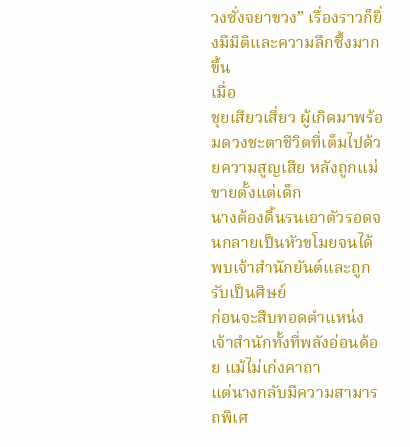วงซั่งจยาขวง” เรื่องราวก็ยิ่งมีมิติและความลึกซึ้งมากขึ้น
เมื่อ
ชุยเสียวเสี่ยว ผู้เกิดมาพร้อมดวงชะตาชีวิตที่เต็มไปด้วยความสูญเสีย หลังถูกแม่ขายตั้งแต่เด็ก
นางต้องดิ้นรนเอาตัวรอดจนกลายเป็นหัวขโมยจนได้พบเจ้าสำนักยันต์และถูกรับเป็นศิษย์
ก่อนจะสืบทอดตำแหน่งเจ้าสำนักทั้งที่พลังอ่อนด้อย แม้ไม่เก่งคาถา
แต่นางกลับมีความสามารถพิเศ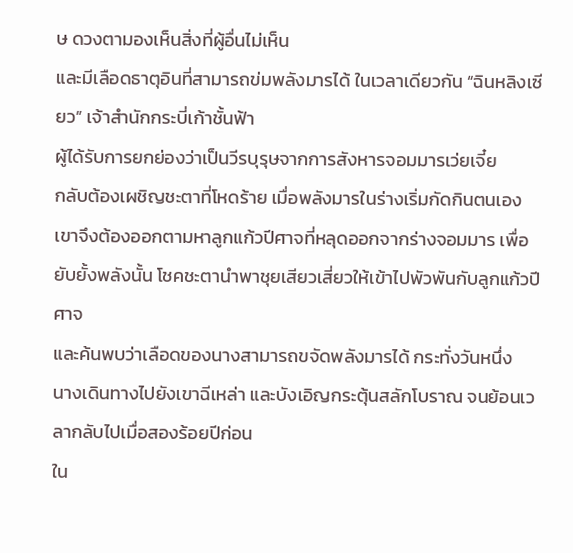ษ ดวงตามองเห็นสิ่งที่ผู้อื่นไม่เห็น
และมีเลือดธาตุอินที่สามารถข่มพลังมารได้ ในเวลาเดียวกัน “ฉินหลิงเซียว” เจ้าสำนักกระบี่เก้าชั้นฟ้า
ผู้ได้รับการยกย่องว่าเป็นวีรบุรุษจากการสังหารจอมมารเว่ยเจี๋ย
กลับต้องเผชิญชะตาที่โหดร้าย เมื่อพลังมารในร่างเริ่มกัดกินตนเอง
เขาจึงต้องออกตามหาลูกแก้วปีศาจที่หลุดออกจากร่างจอมมาร เพื่อยับยั้งพลังนั้น โชคชะตานำพาชุยเสียวเสี่ยวให้เข้าไปพัวพันกับลูกแก้วปีศาจ
และค้นพบว่าเลือดของนางสามารถขจัดพลังมารได้ กระทั่งวันหนึ่ง
นางเดินทางไปยังเขาฉีเหล่า และบังเอิญกระตุ้นสลักโบราณ จนย้อนเวลากลับไปเมื่อสองร้อยปีก่อน
ใน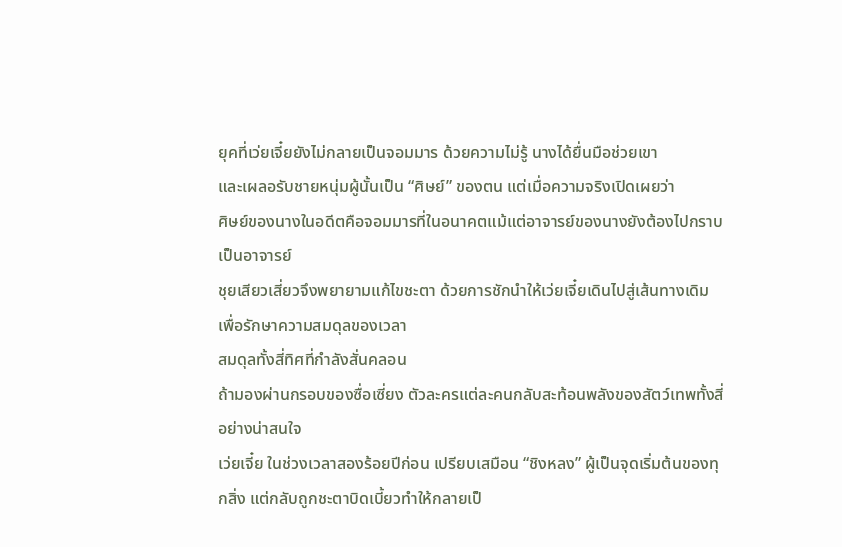ยุคที่เว่ยเจี๋ยยังไม่กลายเป็นจอมมาร ด้วยความไม่รู้ นางได้ยื่นมือช่วยเขา
และเผลอรับชายหนุ่มผู้นั้นเป็น “ศิษย์” ของตน แต่เมื่อความจริงเปิดเผยว่า
ศิษย์ของนางในอดีตคือจอมมารที่ในอนาคตแม้แต่อาจารย์ของนางยังต้องไปกราบเป็นอาจารย์
ชุยเสียวเสี่ยวจึงพยายามแก้ไขชะตา ด้วยการชักนำให้เว่ยเจี๋ยเดินไปสู่เส้นทางเดิม
เพื่อรักษาความสมดุลของเวลา
สมดุลทั้งสี่ทิศที่กำลังสั่นคลอน
ถ้ามองผ่านกรอบของซื่อเซี่ยง ตัวละครแต่ละคนกลับสะท้อนพลังของสัตว์เทพทั้งสี่อย่างน่าสนใจ
เว่ยเจี๋ย ในช่วงเวลาสองร้อยปีก่อน เปรียบเสมือน “ชิงหลง” ผู้เป็นจุดเริ่มต้นของทุกสิ่ง แต่กลับถูกชะตาบิดเบี้ยวทำให้กลายเป็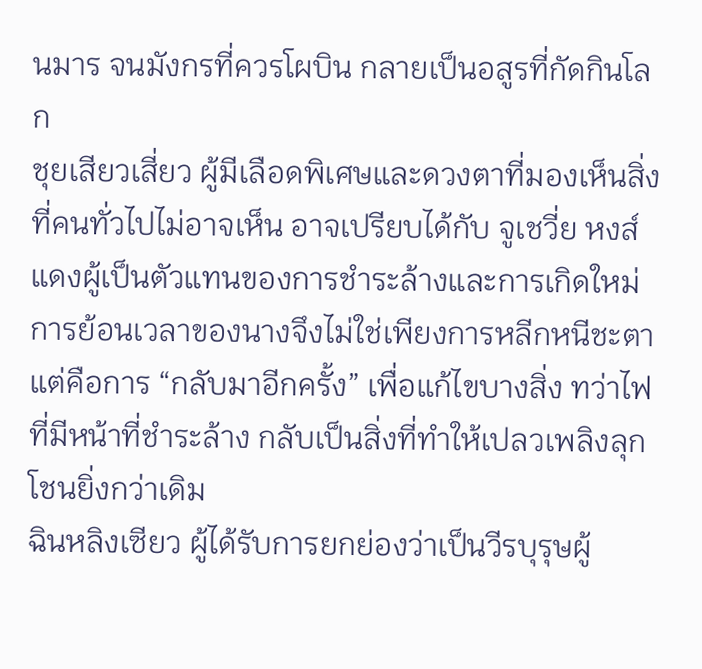นมาร จนมังกรที่ควรโผบิน กลายเป็นอสูรที่กัดกินโลก
ชุยเสียวเสี่ยว ผู้มีเลือดพิเศษและดวงตาที่มองเห็นสิ่งที่คนทั่วไปไม่อาจเห็น อาจเปรียบได้กับ จูเชวี่ย หงส์แดงผู้เป็นตัวแทนของการชำระล้างและการเกิดใหม่ การย้อนเวลาของนางจึงไม่ใช่เพียงการหลีกหนีชะตา แต่คือการ “กลับมาอีกครั้ง” เพื่อแก้ไขบางสิ่ง ทว่าไฟที่มีหน้าที่ชำระล้าง กลับเป็นสิ่งที่ทำให้เปลวเพลิงลุกโชนยิ่งกว่าเดิม
ฉินหลิงเซียว ผู้ได้รับการยกย่องว่าเป็นวีรบุรุษผู้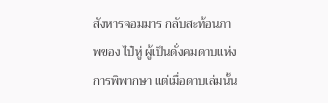สังหารจอมมาร กลับสะท้อนภาพของ ไป๋หู่ ผู้เป็นดั่งคมดาบแห่งการพิพากษา แต่เมื่อดาบเล่มนั้น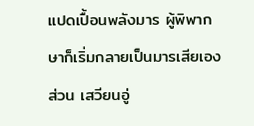แปดเปื้อนพลังมาร ผู้พิพากษาก็เริ่มกลายเป็นมารเสียเอง
ส่วน เสวียนอู่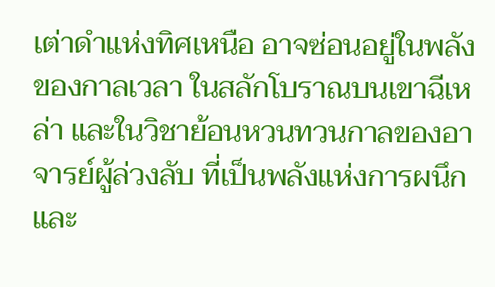เต่าดำแห่งทิศเหนือ อาจซ่อนอยู่ในพลังของกาลเวลา ในสลักโบราณบนเขาฉีเหล่า และในวิชาย้อนหวนทวนกาลของอาจารย์ผู้ล่วงลับ ที่เป็นพลังแห่งการผนึกและ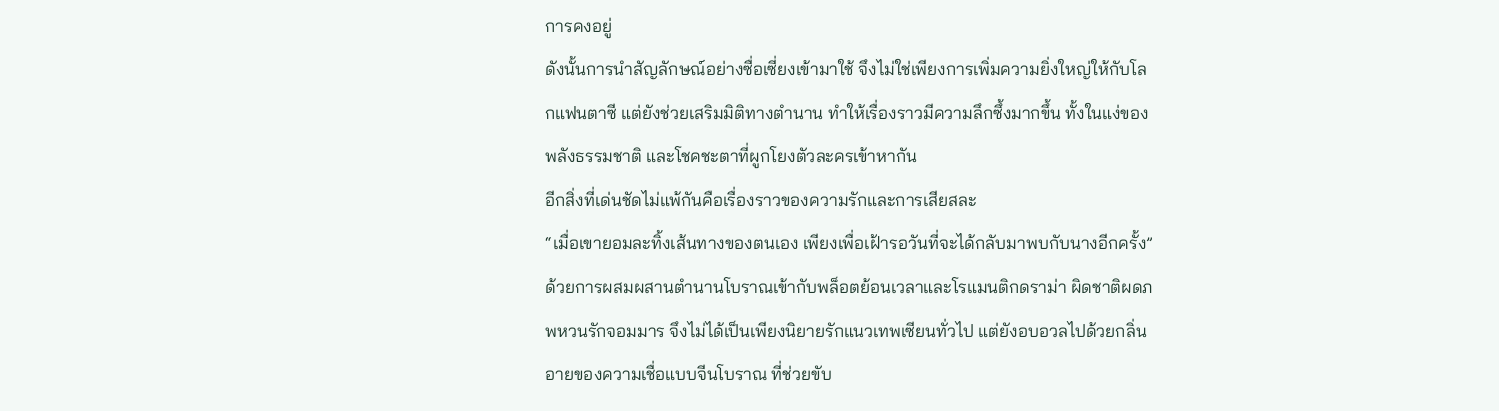การคงอยู่
ดังนั้นการนำสัญลักษณ์อย่างซื่อเซี่ยงเข้ามาใช้ จึงไม่ใช่เพียงการเพิ่มความยิ่งใหญ่ให้กับโลกแฟนตาซี แต่ยังช่วยเสริมมิติทางตำนาน ทำให้เรื่องราวมีความลึกซึ้งมากขึ้น ทั้งในแง่ของพลังธรรมชาติ และโชคชะตาที่ผูกโยงตัวละครเข้าหากัน
อีกสิ่งที่เด่นชัดไม่แพ้กันคือเรื่องราวของความรักและการเสียสละ
“เมื่อเขายอมละทิ้งเส้นทางของตนเอง เพียงเพื่อเฝ้ารอวันที่จะได้กลับมาพบกับนางอีกครั้ง”
ด้วยการผสมผสานตำนานโบราณเข้ากับพล็อตย้อนเวลาและโรแมนติกดราม่า ผิดชาติผดภพหวนรักจอมมาร จึงไม่ได้เป็นเพียงนิยายรักแนวเทพเซียนทั่วไป แต่ยังอบอวลไปด้วยกลิ่นอายของความเชื่อแบบจีนโบราณ ที่ช่วยขับ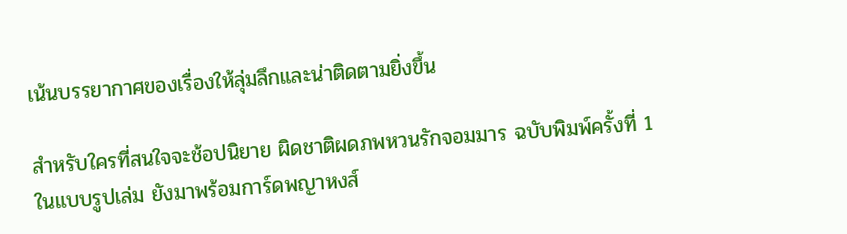เน้นบรรยากาศของเรื่องให้ลุ่มลึกและน่าติดตามยิ่งขึ้น

สำหรับใครที่สนใจจะช้อปนิยาย ผิดชาติผดภพหวนรักจอมมาร ฉบับพิมพ์ครั้งที่ 1
ในแบบรูปเล่ม ยังมาพร้อมการ์ดพญาหงส์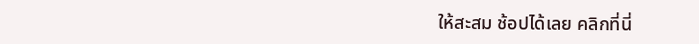ให้สะสม ช้อปได้เลย คลิกที่นี่